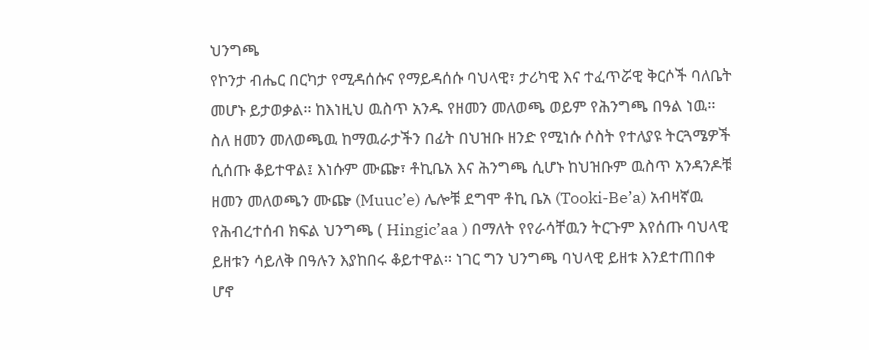ህንግጫ
የኮንታ ብሔር በርካታ የሚዳሰሱና የማይዳሰሱ ባህላዊ፣ ታሪካዊ እና ተፈጥሯዊ ቅርሶች ባለቤት መሆኑ ይታወቃል፡፡ ከእነዚህ ዉስጥ አንዱ የዘመን መለወጫ ወይም የሕንግጫ በዓል ነዉ፡፡ ስለ ዘመን መለወጫዉ ከማዉራታችን በፊት በህዝቡ ዘንድ የሚነሱ ሶስት የተለያዩ ትርጓሜዎች ሲሰጡ ቆይተዋል፤ እነሱም ሙጬ፣ ቶኪቤአ እና ሕንግጫ ሲሆኑ ከህዝቡም ዉስጥ አንዳንዶቹ ዘመን መለወጫን ሙጬ (Muuc’e) ሌሎቹ ደግሞ ቶኪ ቤአ (Tooki-Be’a) አብዛኛዉ የሕብረተሰብ ክፍል ህንግጫ ( Hingic’aa ) በማለት የየራሳቸዉን ትርጉም እየሰጡ ባህላዊ ይዘቱን ሳይለቅ በዓሉን እያከበሩ ቆይተዋል፡፡ ነገር ግን ህንግጫ ባህላዊ ይዘቱ እንደተጠበቀ ሆኖ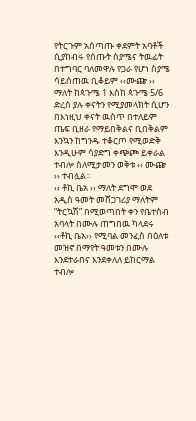የትርጉም አሰጣጡ ቀደምት አባቶች ሲያከብሩ የሰጡት ስያሜና ትዉፊት በተግባር ባለመዋሉ የጋራ የሆነ ስያሜ ሳይሰጠዉ ቢቆይም ‹‹ሙጬ ›› ማለት ከጳጉሜ 1 እስከ ጳጉሜ 5/6 ድረስ ያሉ ቀናትን የሚያመላክት ሲሆን በእነዚህ ቀናት ዉስጥ በተለይም ጤፍ ቢዘራ የማይበቅልና ቢበቅልም እንኳን ከግንዱ ተቆርጦ የሚወድቅ እንዲሁም ሳያድግ ቀጭጮ ይቀራል ተብሎ ስለሚታመን ወቅቱ ‹‹ ሙጬ ›› ተብሏል፡፡
‹‹ ቶኪ ቤአ ›› ማለት ደግሞ ወደ አዲስ ዓመት መሸጋገሪያ ማለትም “ትርኳሽ” በሚወጣበት ቀን የቤተሰብ አባላት በሙሉ ጠግበዉ ካላደሩ ‹‹ቶኪ ቤአ›› የሚባል መንፈስ በዕለቱ መዝኖ በማየት ዓመቱን በሙሉ እንደተራበና እንደቀለለ ይከርማል ተብሎ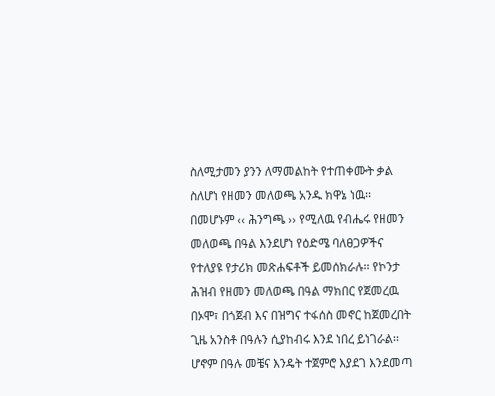ስለሚታመን ያንን ለማመልከት የተጠቀሙት ቃል ስለሆነ የዘመን መለወጫ አንዱ ክዋኔ ነዉ፡፡ በመሆኑም ‹‹ ሕንግጫ ›› የሚለዉ የብሔሩ የዘመን መለወጫ በዓል እንደሆነ የዕድሜ ባለፀጋዎችና የተለያዩ የታሪክ መጽሐፍቶች ይመሰክራሉ፡፡ የኮንታ ሕዝብ የዘመን መለወጫ በዓል ማክበር የጀመረዉ በኦሞ፣ በጎጀብ እና በዝግና ተፋሰስ መኖር ከጀመረበት ጊዜ አንስቶ በዓሉን ሲያከብሩ እንደ ነበረ ይነገራል፡፡ ሆኖም በዓሉ መቼና እንዴት ተጀምሮ እያደገ እንደመጣ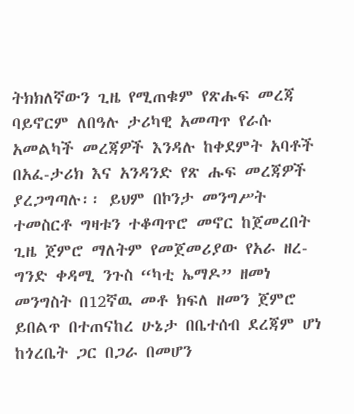ትክክለኛውን ጊዜ የሚጠቁም የጽሑፍ መረጃ ባይኖርም ለበዓሉ ታሪካዊ አመጣጥ የራሱ አመልካች መረጃዎች እንዳሉ ከቀደምት አባቶች በአፈ-ታሪክ እና አንዳንድ የጽ ሑፍ መረጃዎች ያረጋግጣሉ፡፡ ይህም በኮንታ መንግሥት ተመስርቶ ግዛቱን ተቆጣጥሮ መኖር ከጀመረበት ጊዜ ጀምሮ ማለትም የመጀመሪያው የአራ ዘረ-ግንድ ቀዳሚ ንጉስ “ካቲ ኤማዶ” ዘመነ መንግስት በ12ኛዉ መቶ ክፍለ ዘመን ጀምሮ ይበልጥ በተጠናከረ ሁኔታ በቤተሰብ ደረጃም ሆነ ከጎረቤት ጋር በጋራ በመሆን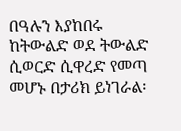በዓሉን እያከበሩ ከትውልድ ወደ ትውልድ ሲወርድ ሲዋረድ የመጣ መሆኑ በታሪክ ይነገራል፡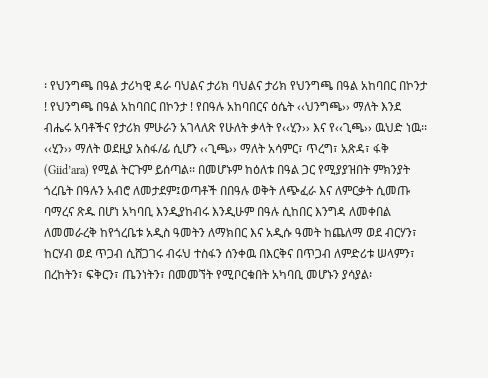፡ የህንግጫ በዓል ታሪካዊ ዳራ ባህልና ታሪክ ባህልና ታሪክ የህንግጫ በዓል አከባበር በኮንታ ! የህንግጫ በዓል አከባበር በኮንታ ! የበዓሉ አከባበርና ዕሴት ‹‹ህንግጫ›› ማለት እንደ ብሔሩ አባቶችና የታሪክ ምሁራን አገላለጽ የሁለት ቃላት የ‹‹ሂን›› እና የ‹‹ጊጫ›› ዉህድ ነዉ፡፡
‹‹ሂን›› ማለት ወደዚያ አስፋ/ፊ ሲሆን ‹‹ጊጫ›› ማለት አሳምር፣ ጥረግ፣ አጽዳ፣ ፋቅ (Giid’ara) የሚል ትርጉም ይሰጣል፡፡ በመሆኑም ከዕለቱ በዓል ጋር የሚያያዝበት ምክንያት ጎረቤት በዓሉን አብሮ ለመታደም፤ወጣቶች በበዓሉ ወቅት ለጭፈራ እና ለምርቃት ሲመጡ ባማረና ጽዱ በሆነ አካባቢ እንዲያከብሩ እንዲሁም በዓሉ ሲከበር እንግዳ ለመቀበል ለመመራረቅ ከየጎረቤቱ አዲስ ዓመትን ለማክበር እና አዲሱ ዓመት ከጨለማ ወደ ብርሃን፣ ከርሃብ ወደ ጥጋብ ሲሸጋገሩ ብሩህ ተስፋን ሰንቀዉ በእርቅና በጥጋብ ለምድሪቱ ሠላምን፣ በረከትን፣ ፍቅርን፣ ጤንነትን፣ በመመኘት የሚቦርቁበት አካባቢ መሆኑን ያሳያል፡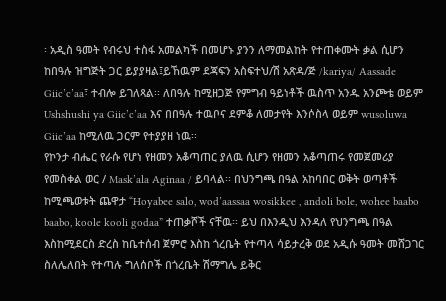፡ አዲስ ዓመት የብሩህ ተስፋ አመልካች በመሆኑ ያንን ለማመልከት የተጠቀሙት ቃል ሲሆን ከበዓሉ ዝግጅት ጋር ይያያዛል፤ይኸዉም ደጃፍን አስፍተህ/ሽ አጽዳ/ጅ /kariya/ Aassade Giic’c’aa፣ ተብሎ ይገለጻል፡፡ ለበዓሉ ከሚዘጋጅ የምግብ ዓይነቶች ዉስጥ አንዱ አንጮቴ ወይም Ushshushi ya Giic’c’aa እና በበዓሉ ተዉቦና ደምቆ ለመታየት እንሶስላ ወይም wusoluwa Giic’aa ከሚለዉ ጋርም የተያያዘ ነዉ፡፡
የኮንታ ብሔር የራሱ የሆነ የዘመን አቆጣጠር ያለዉ ሲሆን የዘመን አቆጣጠሩ የመጀመሪያ የመስቀል ወር / Mask’ala Aginaa / ይባላል፡፡ በህንግጫ በዓል አከባበር ወቅት ወጣቶች ከሚጫወቱት ጨዋታ “Hoyabee salo, wod’aassaa wosikkee , andoli bole, wohee baabo baabo, koole kooli godaa” ተጠቃሾች ናቸዉ፡፡ ይህ በእንዲህ እንዳለ የህንግጫ በዓል እስከሚደርስ ድረስ ከቤተሰብ ጀምሮ እስከ ጎረቤት የተጣላ ሳይታረቅ ወደ አዲሱ ዓመት መሸጋገር ስለሌለበት የተጣሉ ግለሰቦች በጎረቤት ሽማግሌ ይቅር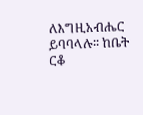ለእግዚአብሔር ይባባላሉ፡፡ ከቤት ርቆ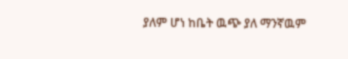ያለም ሆነ ከቤት ዉጭ ያለ ማንኛዉም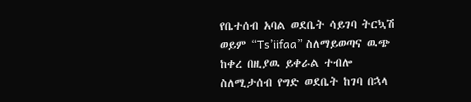የቤተሰብ አባል ወደቤት ሳይገባ ትርኳሽ ወይም “Ts’iifaa” ስለማይወጣና ዉጭ ከቀረ በዚያዉ ይቀራል ተብሎ ስለሚታሰብ የግድ ወደቤት ከገባ በኋላ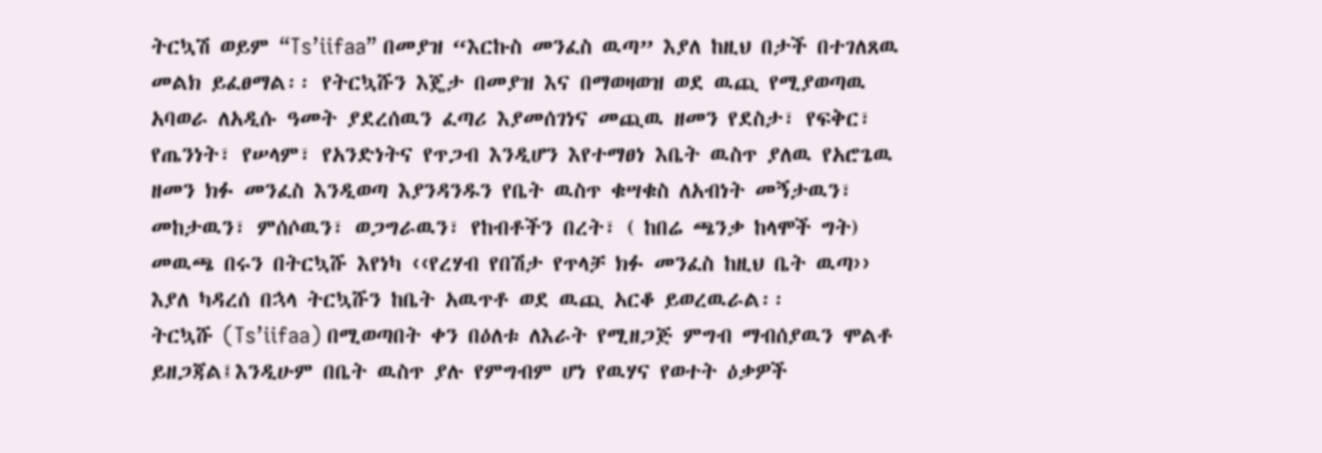ትርኳሽ ወይም “Ts’iifaa” በመያዝ “እርኩስ መንፈስ ዉጣ” እያለ ከዚህ በታች በተገለጸዉ መልክ ይፈፀማል፡፡ የትርኳሹን እጄታ በመያዝ እና በማወዛወዝ ወደ ዉጪ የሚያወጣዉ አባወራ ለአዲሱ ዓመት ያደረሰዉን ፈጣሪ እያመሰገነና መጪዉ ዘመን የደስታ፣ የፍቅር፣ የጤንነት፣ የሠላም፣ የአንድነትና የጥጋብ እንዲሆን እየተማፀነ እቤት ዉስጥ ያለዉ የአሮጌዉ ዘመን ክፉ መንፈስ እንዲወጣ እያንዳንዱን የቤት ዉስጥ ቁሣቁስ ለአብነት መኝታዉን፣ መከታዉን፣ ምሰሶዉን፣ ወጋግራዉን፣ የከብቶችን በረት፣ ( ከበሬ ጫንቃ ከላሞች ግት) መዉጫ በሩን በትርኳሹ እየነካ ‹‹የረሃብ የበሽታ የጥላቻ ክፉ መንፈስ ከዚህ ቤት ዉጣ›› እያለ ካዳረሰ በኋላ ትርኳሹን ከቤት አዉጥቶ ወደ ዉጪ አርቆ ይወረዉራል፡፡
ትርኳሹ (Ts’iifaa) በሚወጣበት ቀን በዕለቱ ለእራት የሚዘጋጅ ምግብ ማብሰያዉን ሞልቶ ይዘጋጃል፤እንዲሁም በቤት ዉስጥ ያሉ የምግብም ሆነ የዉሃና የወተት ዕቃዎች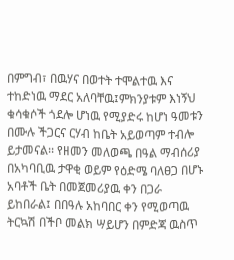በምግብ፣ በዉሃና በወተት ተሞልተዉ እና ተከድነዉ ማደር አለባቸዉ፤ምክንያቱም እነኝህ ቁሳቁሶች ጎደሎ ሆነዉ የሚያድሩ ከሆነ ዓመቱን በሙሉ ችጋርና ርሃብ ከቤት አይወጣም ተብሎ ይታመናል፡፡ የዘመን መለወጫ በዓል ማብሰሪያ በአካባቢዉ ታዋቂ ወይም የዕድሜ ባለፀጋ በሆኑ አባቶች ቤት በመጀመሪያዉ ቀን በጋራ ይከበራል፤ በበዓሉ አከባበር ቀን የሚወጣዉ ትርኳሽ በችቦ መልክ ሣይሆን በምድጃ ዉስጥ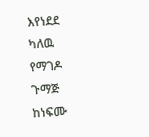እየነደደ ካለዉ የማገዶ ጉማጅ ከነፍሙ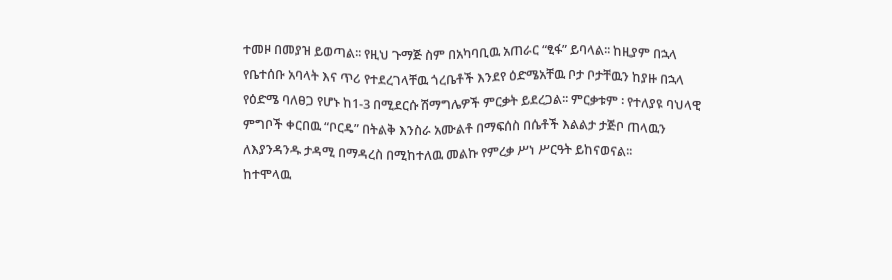ተመዞ በመያዝ ይወጣል፡፡ የዚህ ጉማጅ ስም በአካባቢዉ አጠራር “ፂፋ” ይባላል፡፡ ከዚያም በኋላ የቤተሰቡ አባላት እና ጥሪ የተደረገላቸዉ ጎረቤቶች እንደየ ዕድሜአቸዉ ቦታ ቦታቸዉን ከያዙ በኋላ የዕድሜ ባለፀጋ የሆኑ ከ1-3 በሚደርሱ ሽማግሌዎች ምርቃት ይደረጋል፡፡ ምርቃቱም ፡ የተለያዩ ባህላዊ ምግቦች ቀርበዉ “ቦርዴ” በትልቅ እንስራ አሙልቶ በማፍሰስ በሴቶች እልልታ ታጅቦ ጠላዉን ለእያንዳንዱ ታዳሚ በማዳረስ በሚከተለዉ መልኩ የምረቃ ሥነ ሥርዓት ይከናወናል፡፡
ከተሞላዉ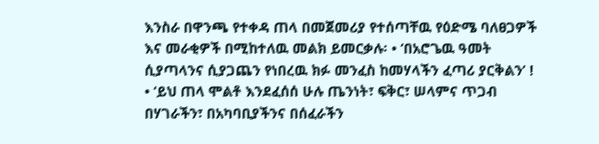እንስራ በዋንጫ የተቀዳ ጠላ በመጀመሪያ የተሰጣቸዉ የዕድሜ ባለፀጋዎች እና መራቂዎች በሚከተለዉ መልክ ይመርቃሉ፡ • ‘በአሮጌዉ ዓመት ሲያጣላንና ሲያጋጨን የነበረዉ ክፉ መንፈስ ከመሃላችን ፈጣሪ ያርቅልን’ ! • ‘ይህ ጠላ ሞልቶ እንደፈሰሰ ሁሉ ጤንነት፣ ፍቅር፣ ሠላምና ጥጋብ በሃገራችን፣ በአካባቢያችንና በሰፈራችን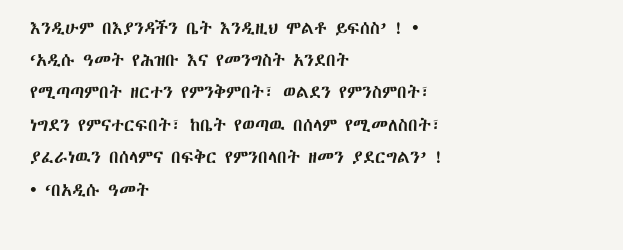እንዲሁም በእያንዳችን ቤት እንዲዚህ ሞልቶ ይፍሰስ’ ! • ‘አዲሱ ዓመት የሕዝቡ እና የመንግስት አንደበት የሚጣጣምበት ዘርተን የምንቅምበት፣ ወልደን የምንስምበት፣ ነግደን የምናተርፍበት፣ ከቤት የወጣዉ በሰላም የሚመለስበት፣ ያፈራነዉን በሰላምና በፍቅር የምንበላበት ዘመን ያደርግልን’ ! • ‘በአዲሱ ዓመት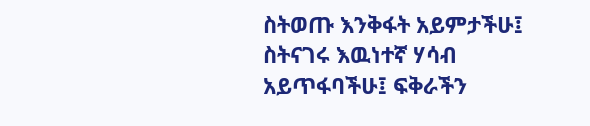ስትወጡ እንቅፋት አይምታችሁ፤ ስትናገሩ እዉነተኛ ሃሳብ አይጥፋባችሁ፤ ፍቅራችን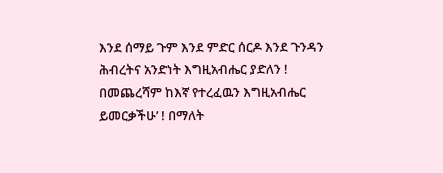እንደ ሰማይ ጉም እንደ ምድር ሰርዶ እንደ ጉንዳን ሕብረትና አንድነት እግዚአብሔር ያድለን ! በመጨረሻም ከእኛ የተረፈዉን እግዚአብሔር ይመርቃችሁ’ ! በማለት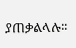ያጠቃልላሉ፡፡